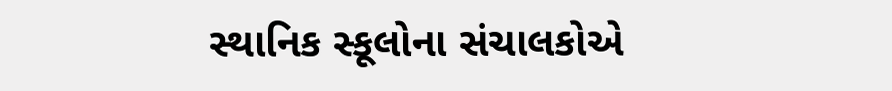સ્થાનિક સ્કૂલોના સંચાલકોએ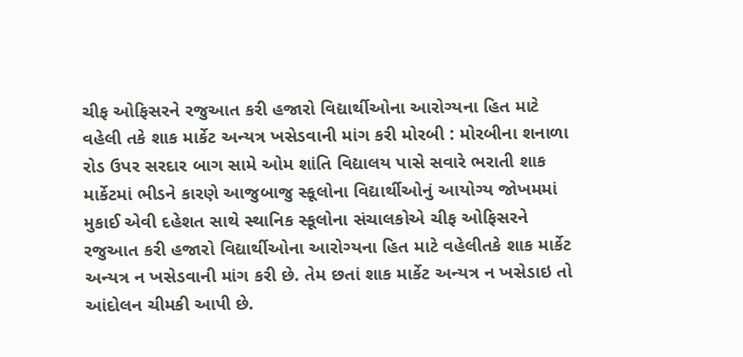ચીફ ઓફિસરને રજુઆત કરી હજારો વિદ્યાર્થીઓના આરોગ્યના હિત માટે વહેલી તકે શાક માર્કેટ અન્યત્ર ખસેડવાની માંગ કરી મોરબી : મોરબીના શનાળા રોડ ઉપર સરદાર બાગ સામે ઓમ શાંતિ વિદ્યાલય પાસે સવારે ભરાતી શાક માર્કેટમાં ભીડને કારણે આજુબાજુ સ્કૂલોના વિદ્યાર્થીઓનું આયોગ્ય જોખમમાં મુકાઈ એવી દહેશત સાથે સ્થાનિક સ્કૂલોના સંચાલકોએ ચીફ ઓફિસરને રજુઆત કરી હજારો વિદ્યાર્થીઓના આરોગ્યના હિત માટે વહેલીતકે શાક માર્કેટ અન્યત્ર ન ખસેડવાની માંગ કરી છે. તેમ છતાં શાક માર્કેટ અન્યત્ર ન ખસેડાઇ તો આંદોલન ચીમકી આપી છે.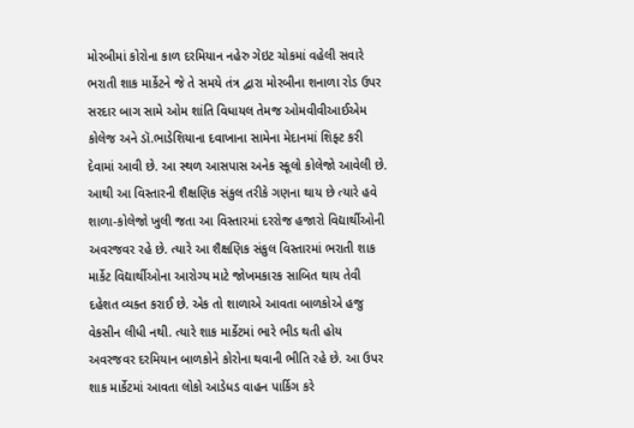મોરબીમાં કોરોના કાળ દરમિયાન નહેરુ ગેઇટ ચોકમાં વહેલી સવારે ભરાતી શાક માર્કેટને જે તે સમયે તંત્ર દ્વારા મોરબીના શનાળા રોડ ઉપર સરદાર બાગ સામે ઓમ શાંતિ વિધાયલ તેમજ ઓમવીવીઆઈએમ કોલેજ અને ડૉ.ભાડેશિયાના દવાખાના સામેના મેદાનમાં શિફ્ટ કરી દેવામાં આવી છે. આ સ્થળ આસપાસ અનેક સ્કૂલો કોલેજો આવેલી છે. આથી આ વિસ્તારની શૈક્ષણિક સંકુલ તરીકે ગણના થાય છે ત્યારે હવે શાળા-કોલેજો ખુલી જતા આ વિસ્તારમાં દરરોજ હજારો વિદ્યાર્થીઓની અવરજવર રહે છે. ત્યારે આ શૈક્ષણિક સંકુલ વિસ્તારમાં ભરાતી શાક માર્કેટ વિદ્યાર્થીઓના આરોગ્ય માટે જોખમકારક સાબિત થાય તેવી દહેશત વ્યક્ત કરાઈ છે. એક તો શાળાએ આવતા બાળકોએ હજુ વેકસીન લીધી નથી. ત્યારે શાક માર્કેટમાં ભારે ભીડ થતી હોય અવરજવર દરમિયાન બાળકોને કોરોના થવાની ભીતિ રહે છે. આ ઉપર શાક માર્કેટમાં આવતા લોકો આડેધડ વાહન પાર્કિગ કરે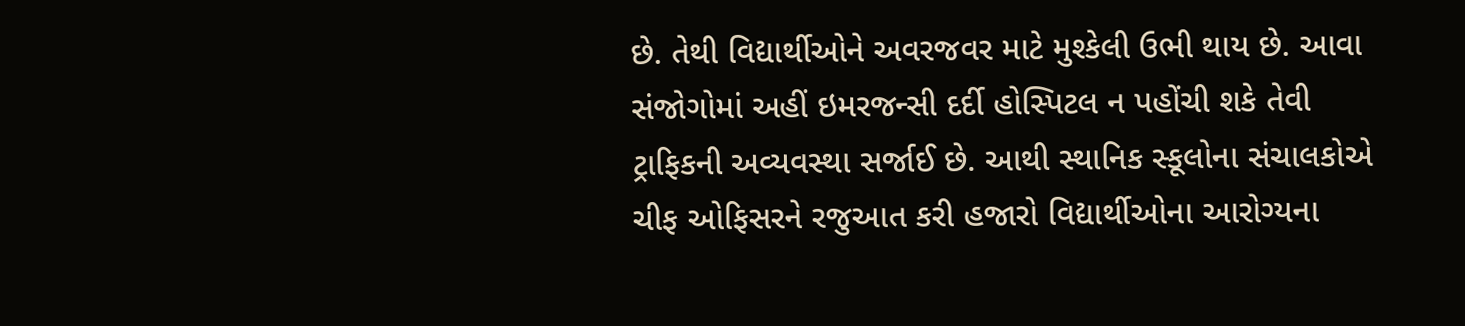છે. તેથી વિદ્યાર્થીઓને અવરજવર માટે મુશ્કેલી ઉભી થાય છે. આવા સંજોગોમાં અહીં ઇમરજન્સી દર્દી હોસ્પિટલ ન પહોંચી શકે તેવી ટ્રાફિકની અવ્યવસ્થા સર્જાઈ છે. આથી સ્થાનિક સ્કૂલોના સંચાલકોએ ચીફ ઓફિસરને રજુઆત કરી હજારો વિદ્યાર્થીઓના આરોગ્યના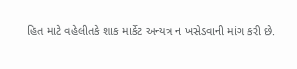હિત માટે વહેલીતકે શાક માર્કેટ અન્યત્ર ન ખસેડવાની માંગ કરી છે.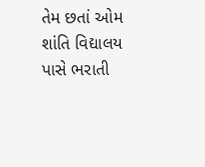તેમ છતાં ઓમ શાંતિ વિદ્યાલય પાસે ભરાતી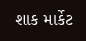શાક માર્કેટ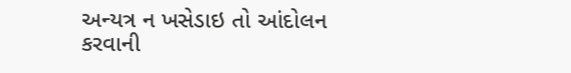અન્યત્ર ન ખસેડાઇ તો આંદોલન કરવાની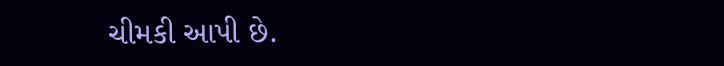ચીમકી આપી છે.